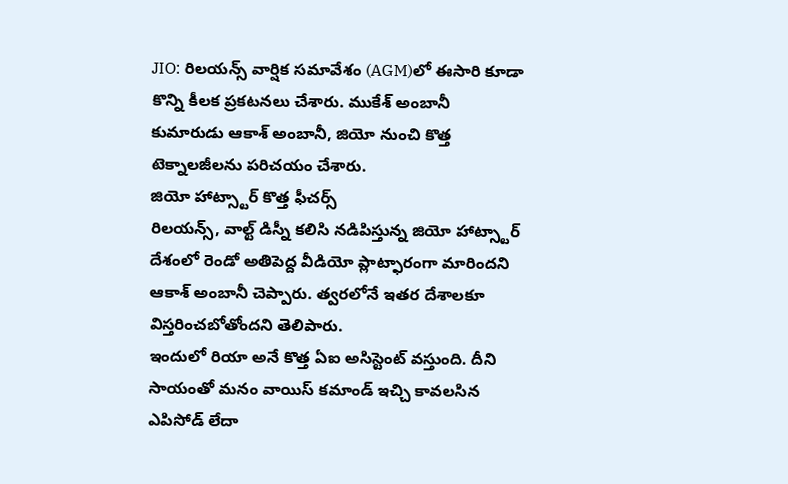JIO: రిలయన్స్ వార్షిక సమావేశం (AGM)లో ఈసారి కూడా కొన్ని కీలక ప్రకటనలు చేశారు. ముకేశ్ అంబానీ కుమారుడు ఆకాశ్ అంబానీ, జియో నుంచి కొత్త టెక్నాలజీలను పరిచయం చేశారు.
జియో హాట్స్టార్ కొత్త ఫీచర్స్
రిలయన్స్, వాల్ట్ డిస్నీ కలిసి నడిపిస్తున్న జియో హాట్స్టార్ దేశంలో రెండో అతిపెద్ద వీడియో ప్లాట్ఫారంగా మారిందని ఆకాశ్ అంబానీ చెప్పారు. త్వరలోనే ఇతర దేశాలకూ విస్తరించబోతోందని తెలిపారు.
ఇందులో రియా అనే కొత్త ఏఐ అసిస్టెంట్ వస్తుంది. దీని సాయంతో మనం వాయిస్ కమాండ్ ఇచ్చి కావలసిన ఎపిసోడ్ లేదా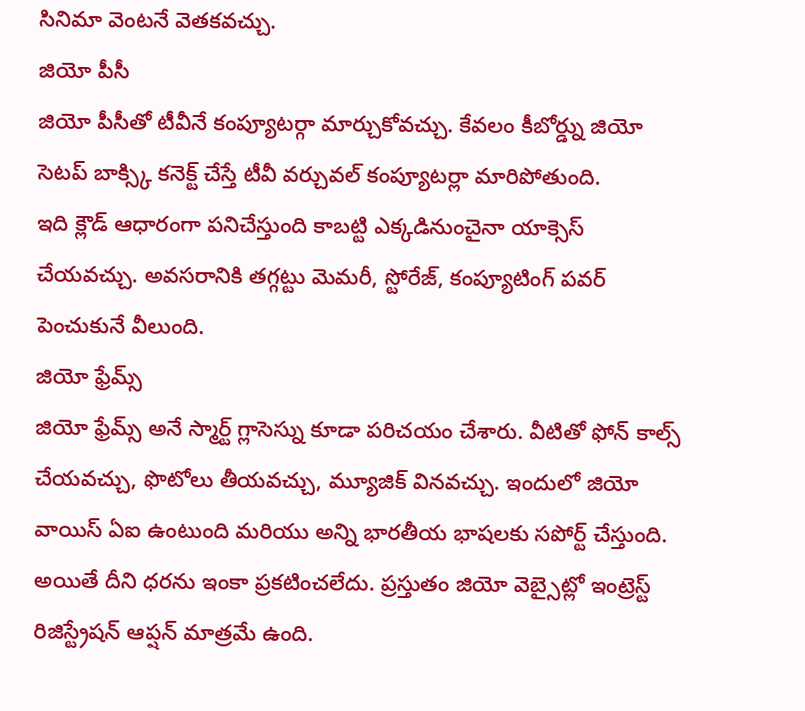సినిమా వెంటనే వెతకవచ్చు.
జియో పీసీ
జియో పీసీతో టీవీనే కంప్యూటర్గా మార్చుకోవచ్చు. కేవలం కీబోర్డ్ను జియో సెటప్ బాక్స్కి కనెక్ట్ చేస్తే టీవీ వర్చువల్ కంప్యూటర్లా మారిపోతుంది.
ఇది క్లౌడ్ ఆధారంగా పనిచేస్తుంది కాబట్టి ఎక్కడినుంచైనా యాక్సెస్ చేయవచ్చు. అవసరానికి తగ్గట్టు మెమరీ, స్టోరేజ్, కంప్యూటింగ్ పవర్ పెంచుకునే వీలుంది.
జియో ఫ్రేమ్స్
జియో ఫ్రేమ్స్ అనే స్మార్ట్ గ్లాసెస్ను కూడా పరిచయం చేశారు. వీటితో ఫోన్ కాల్స్ చేయవచ్చు, ఫొటోలు తీయవచ్చు, మ్యూజిక్ వినవచ్చు. ఇందులో జియో వాయిస్ ఏఐ ఉంటుంది మరియు అన్ని భారతీయ భాషలకు సపోర్ట్ చేస్తుంది.
అయితే దీని ధరను ఇంకా ప్రకటించలేదు. ప్రస్తుతం జియో వెబ్సైట్లో ఇంట్రెస్ట్ రిజిస్ట్రేషన్ ఆప్షన్ మాత్రమే ఉంది.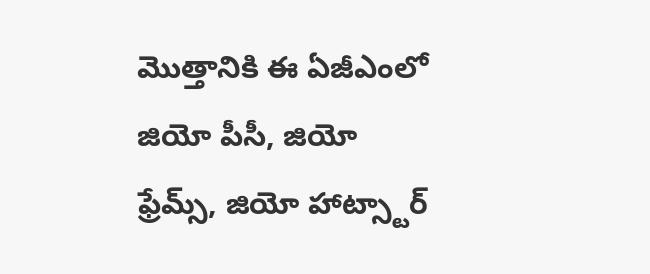మొత్తానికి ఈ ఏజీఎంలో జియో పీసీ, జియో ఫ్రేమ్స్, జియో హాట్స్టార్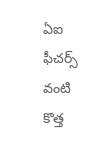ఏఐ ఫీచర్స్ వంటి కొత్త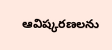ఆవిష్కరణలను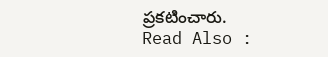ప్రకటించారు.
Read Also :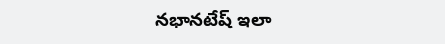నభానటేష్ ఇలా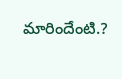మారిందేంటి.?